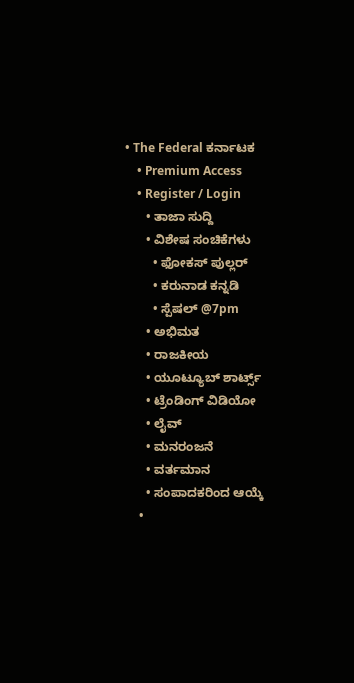• The Federal ಕರ್ನಾಟಕ
    • Premium Access
    • Register / Login
      • ತಾಜಾ ಸುದ್ದಿ
      • ವಿಶೇಷ ಸಂಚಿಕೆಗಳು
        • ಫೋಕಸ್‌ ಪುಲ್ಲರ್‌
        • ಕರುನಾಡ ಕನ್ನಡಿ
        • ಸ್ಪೆಷಲ್‌ @7pm
      • ಅಭಿಮತ
      • ರಾಜಕೀಯ
      • ಯೂಟ್ಯೂಬ್‌ ಶಾರ್ಟ್ಸ್‌
      • ಟ್ರೆಂಡಿಂಗ್‌ ವಿಡಿಯೋ
      • ಲೈವ್‌
      • ಮನರಂಜನೆ
      • ವರ್ತಮಾನ
      • ಸಂಪಾದಕರಿಂದ ಆಯ್ಕೆ
    •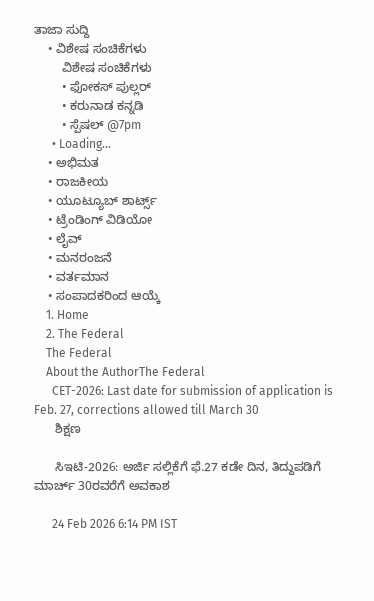ತಾಜಾ ಸುದ್ದಿ
    • ವಿಶೇಷ ಸಂಚಿಕೆಗಳು
        ವಿಶೇಷ ಸಂಚಿಕೆಗಳು
        • ಫೋಕಸ್‌ ಪುಲ್ಲರ್‌
        • ಕರುನಾಡ ಕನ್ನಡಿ
        • ಸ್ಪೆಷಲ್‌ @7pm
      • Loading...
    • ಅಭಿಮತ
    • ರಾಜಕೀಯ
    • ಯೂಟ್ಯೂಬ್‌ ಶಾರ್ಟ್ಸ್‌
    • ಟ್ರೆಂಡಿಂಗ್‌ ವಿಡಿಯೋ
    • ಲೈವ್‌
    • ಮನರಂಜನೆ
    • ವರ್ತಮಾನ
    • ಸಂಪಾದಕರಿಂದ ಆಯ್ಕೆ
    1. Home
    2. The Federal
    The Federal
    About the AuthorThe Federal
      CET-2026: Last date for submission of application is Feb. 27, corrections allowed till March 30
      ಶಿಕ್ಷಣ

      ಸಿಇಟಿ-2026: ಅರ್ಜಿ ಸಲ್ಲಿಕೆಗೆ ಫೆ.27 ಕಡೇ ದಿನ, ತಿದ್ದುಪಡಿಗೆ ಮಾರ್ಚ್ 30ರವರೆಗೆ ಅವಕಾಶ

      24 Feb 2026 6:14 PM IST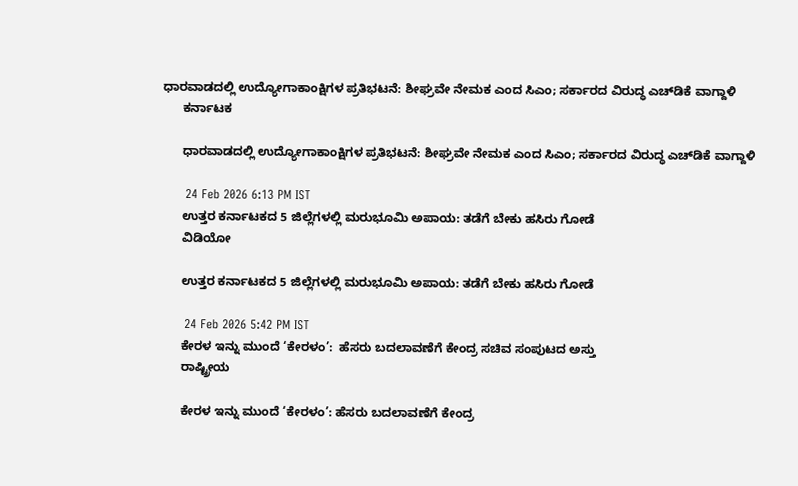ಧಾರವಾಡದಲ್ಲಿ ಉದ್ಯೋಗಾಕಾಂಕ್ಷಿಗಳ ಪ್ರತಿಭಟನೆ: ಶೀಘ್ರವೇ ನೇಮಕ ಎಂದ ಸಿಎಂ; ಸರ್ಕಾರದ ವಿರುದ್ಧ ಎಚ್‌ಡಿಕೆ ವಾಗ್ದಾಳಿ
      ಕರ್ನಾಟಕ

      ಧಾರವಾಡದಲ್ಲಿ ಉದ್ಯೋಗಾಕಾಂಕ್ಷಿಗಳ ಪ್ರತಿಭಟನೆ: ಶೀಘ್ರವೇ ನೇಮಕ ಎಂದ ಸಿಎಂ; ಸರ್ಕಾರದ ವಿರುದ್ಧ ಎಚ್‌ಡಿಕೆ ವಾಗ್ದಾಳಿ

      24 Feb 2026 6:13 PM IST
      ಉತ್ತರ ಕರ್ನಾಟಕದ 5 ಜಿಲ್ಲೆಗಳಲ್ಲಿ ಮರುಭೂಮಿ ಅಪಾಯ: ತಡೆಗೆ ಬೇಕು ಹಸಿರು ಗೋಡೆ
      ವಿಡಿಯೋ

      ಉತ್ತರ ಕರ್ನಾಟಕದ 5 ಜಿಲ್ಲೆಗಳಲ್ಲಿ ಮರುಭೂಮಿ ಅಪಾಯ: ತಡೆಗೆ ಬೇಕು ಹಸಿರು ಗೋಡೆ

      24 Feb 2026 5:42 PM IST
      ಕೇರಳ ಇನ್ನು ಮುಂದೆ ‘ಕೇರಳಂ’:  ಹೆಸರು ಬದಲಾವಣೆಗೆ ಕೇಂದ್ರ ಸಚಿವ ಸಂಪುಟದ ಅಸ್ತು
      ರಾಷ್ಟ್ರೀಯ

      ಕೇರಳ ಇನ್ನು ಮುಂದೆ ‘ಕೇರಳಂ’: ಹೆಸರು ಬದಲಾವಣೆಗೆ ಕೇಂದ್ರ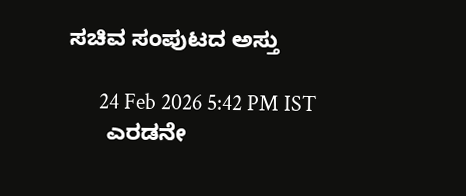ಸಚಿವ ಸಂಪುಟದ ಅಸ್ತು

      24 Feb 2026 5:42 PM IST
      ಎರಡನೇ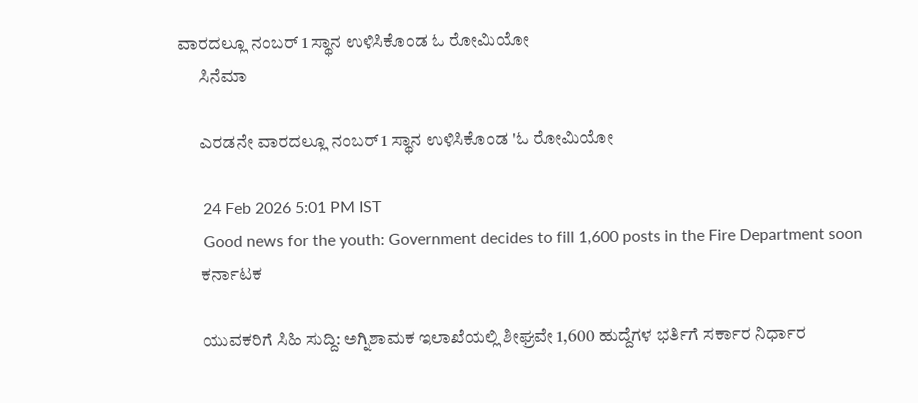ವಾರದಲ್ಲೂ ನಂಬರ್ 1 ಸ್ಥಾನ ಉಳಿಸಿಕೊಂಡ ಓ ರೋಮಿಯೋ
      ಸಿನೆಮಾ

      ಎರಡನೇ ವಾರದಲ್ಲೂ ನಂಬರ್ 1 ಸ್ಥಾನ ಉಳಿಸಿಕೊಂಡ 'ಓ ರೋಮಿಯೋ

      24 Feb 2026 5:01 PM IST
      Good news for the youth: Government decides to fill 1,600 posts in the Fire Department soon
      ಕರ್ನಾಟಕ

      ಯುವಕರಿಗೆ ಸಿಹಿ ಸುದ್ದಿ: ಅಗ್ನಿಶಾಮಕ ಇಲಾಖೆಯಲ್ಲಿ ಶೀಘ್ರವೇ 1,600 ಹುದ್ದೆಗಳ ಭರ್ತಿಗೆ ಸರ್ಕಾರ ನಿರ್ಧಾರ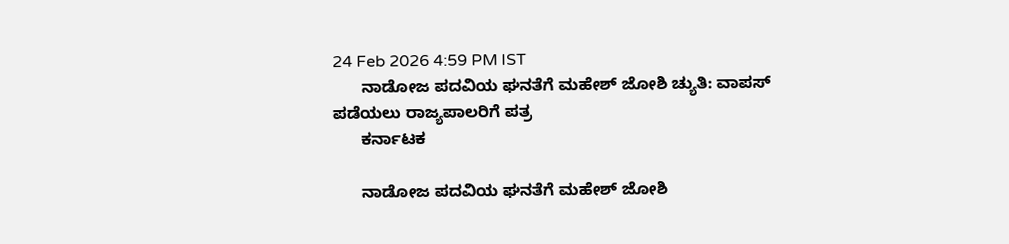24 Feb 2026 4:59 PM IST
      ನಾಡೋಜ ಪದವಿಯ ಘನತೆಗೆ ಮಹೇಶ್‌ ಜೋಶಿ ಚ್ಯುತಿ: ವಾಪಸ್‌ ಪಡೆಯಲು ರಾಜ್ಯಪಾಲರಿಗೆ ಪತ್ರ
      ಕರ್ನಾಟಕ

      ನಾಡೋಜ ಪದವಿಯ ಘನತೆಗೆ ಮಹೇಶ್‌ ಜೋಶಿ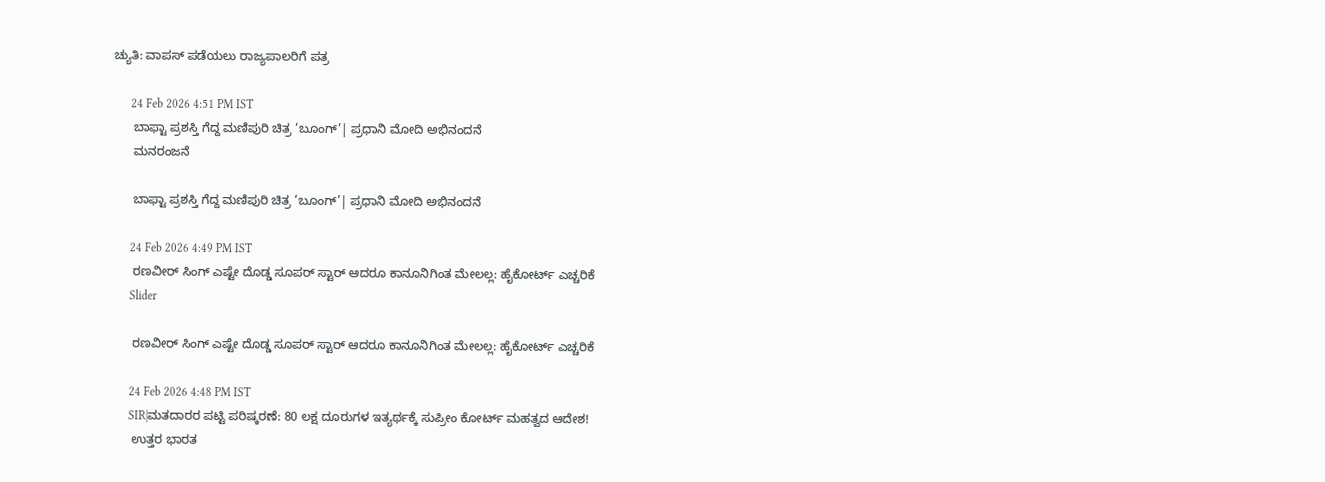ಚ್ಯುತಿ: ವಾಪಸ್‌ ಪಡೆಯಲು ರಾಜ್ಯಪಾಲರಿಗೆ ಪತ್ರ

      24 Feb 2026 4:51 PM IST
      ಬಾಫ್ಟಾ ಪ್ರಶಸ್ತಿ ಗೆದ್ದ ಮಣಿಪುರಿ ಚಿತ್ರ ‘ಬೂಂಗ್’| ಪ್ರಧಾನಿ ಮೋದಿ ಅಭಿನಂದನೆ
      ಮನರಂಜನೆ

      ಬಾಫ್ಟಾ ಪ್ರಶಸ್ತಿ ಗೆದ್ದ ಮಣಿಪುರಿ ಚಿತ್ರ ‘ಬೂಂಗ್’| ಪ್ರಧಾನಿ ಮೋದಿ ಅಭಿನಂದನೆ

      24 Feb 2026 4:49 PM IST
      ರಣವೀರ್‌ ಸಿಂಗ್‌ ಎಷ್ಟೇ ದೊಡ್ಡ ಸೂಪರ್‌ ಸ್ಟಾರ್‌ ಆದರೂ ಕಾನೂನಿಗಿಂತ ಮೇಲಲ್ಲ: ಹೈಕೋರ್ಟ್‌ ಎಚ್ಚರಿಕೆ
      Slider

      ರಣವೀರ್‌ ಸಿಂಗ್‌ ಎಷ್ಟೇ ದೊಡ್ಡ ಸೂಪರ್‌ ಸ್ಟಾರ್‌ ಆದರೂ ಕಾನೂನಿಗಿಂತ ಮೇಲಲ್ಲ: ಹೈಕೋರ್ಟ್‌ ಎಚ್ಚರಿಕೆ

      24 Feb 2026 4:48 PM IST
      SIR|ಮತದಾರರ ಪಟ್ಟಿ ಪರಿಷ್ಕರಣೆ: 80 ಲಕ್ಷ ದೂರುಗಳ ಇತ್ಯರ್ಥಕ್ಕೆ ಸುಪ್ರೀಂ ಕೋರ್ಟ್ ಮಹತ್ವದ ಆದೇಶ!
      ಉತ್ತರ ಭಾರತ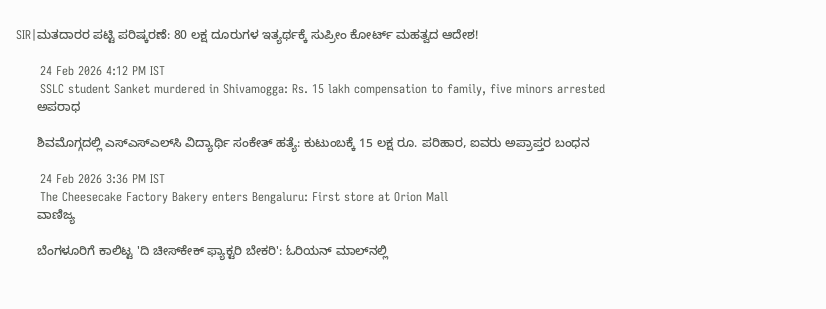SIR|ಮತದಾರರ ಪಟ್ಟಿ ಪರಿಷ್ಕರಣೆ: 80 ಲಕ್ಷ ದೂರುಗಳ ಇತ್ಯರ್ಥಕ್ಕೆ ಸುಪ್ರೀಂ ಕೋರ್ಟ್ ಮಹತ್ವದ ಆದೇಶ!

      24 Feb 2026 4:12 PM IST
      SSLC student Sanket murdered in Shivamogga: Rs. 15 lakh compensation to family, five minors arrested
      ಅಪರಾಧ

      ಶಿವಮೊಗ್ಗದಲ್ಲಿ ಎಸ್‌ಎಸ್‌ಎಲ್‌ಸಿ ವಿದ್ಯಾರ್ಥಿ ಸಂಕೇತ್ ಹತ್ಯೆ: ಕುಟುಂಬಕ್ಕೆ 15 ಲಕ್ಷ ರೂ. ಪರಿಹಾರ, ಐವರು ಅಪ್ರಾಪ್ತರ ಬಂಧನ

      24 Feb 2026 3:36 PM IST
      The Cheesecake Factory Bakery enters Bengaluru: First store at Orion Mall
      ವಾಣಿಜ್ಯ

      ಬೆಂಗಳೂರಿಗೆ ಕಾಲಿಟ್ಟ 'ದಿ ಚೀಸ್‌ಕೇಕ್ ಫ್ಯಾಕ್ಟರಿ ಬೇಕರಿ': ಓರಿಯನ್ ಮಾಲ್‌ನಲ್ಲಿ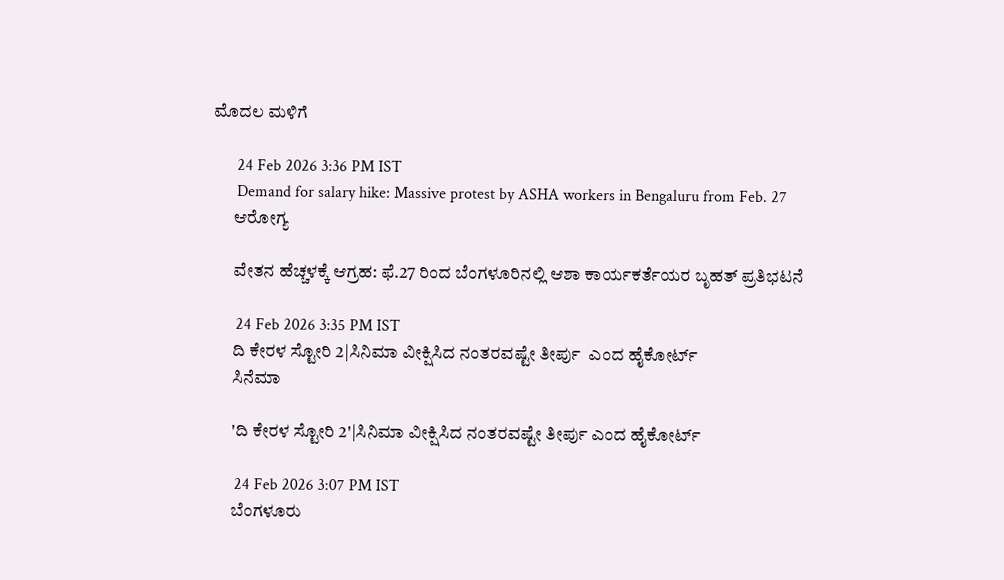ಮೊದಲ ಮಳಿಗೆ

      24 Feb 2026 3:36 PM IST
      Demand for salary hike: Massive protest by ASHA workers in Bengaluru from Feb. 27
      ಆರೋಗ್ಯ

      ವೇತನ ಹೆಚ್ಚಳಕ್ಕೆ ಆಗ್ರಹ: ಫೆ.27 ರಿಂದ ಬೆಂಗಳೂರಿನಲ್ಲಿ ಆಶಾ ಕಾರ್ಯಕರ್ತೆಯರ ಬೃಹತ್ ಪ್ರತಿಭಟನೆ

      24 Feb 2026 3:35 PM IST
      ದಿ ಕೇರಳ ಸ್ಟೋರಿ 2|ಸಿನಿಮಾ ವೀಕ್ಷಿಸಿದ ನಂತರವಷ್ಟೇ ತೀರ್ಪು  ಎಂದ ಹೈಕೋರ್ಟ್
      ಸಿನೆಮಾ

      'ದಿ ಕೇರಳ ಸ್ಟೋರಿ 2'|ಸಿನಿಮಾ ವೀಕ್ಷಿಸಿದ ನಂತರವಷ್ಟೇ ತೀರ್ಪು ಎಂದ ಹೈಕೋರ್ಟ್

      24 Feb 2026 3:07 PM IST
      ಬೆಂಗಳೂರು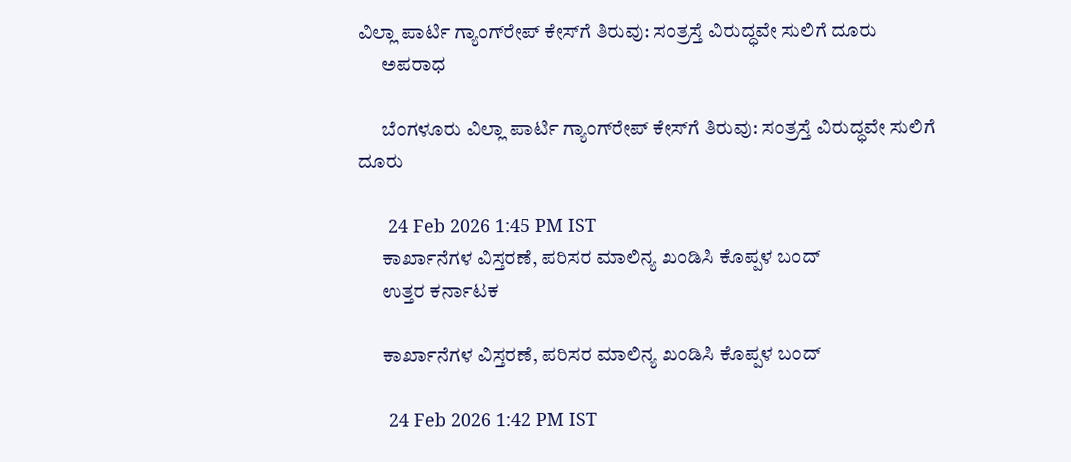ವಿಲ್ಲಾ ಪಾರ್ಟಿ ಗ್ಯಾಂಗ್‌ರೇಪ್ ಕೇಸ್‌ಗೆ ತಿರುವು: ಸಂತ್ರಸ್ತೆ ವಿರುದ್ಧವೇ ಸುಲಿಗೆ ದೂರು
      ಅಪರಾಧ

      ಬೆಂಗಳೂರು ವಿಲ್ಲಾ ಪಾರ್ಟಿ ಗ್ಯಾಂಗ್‌ರೇಪ್ ಕೇಸ್‌ಗೆ ತಿರುವು: ಸಂತ್ರಸ್ತೆ ವಿರುದ್ಧವೇ ಸುಲಿಗೆ ದೂರು

      24 Feb 2026 1:45 PM IST
      ಕಾರ್ಖಾನೆಗಳ ವಿಸ್ತರಣೆ, ಪರಿಸರ ಮಾಲಿನ್ಯ ಖಂಡಿಸಿ ಕೊಪ್ಪಳ ಬಂದ್
      ಉತ್ತರ ಕರ್ನಾಟಕ

      ಕಾರ್ಖಾನೆಗಳ ವಿಸ್ತರಣೆ, ಪರಿಸರ ಮಾಲಿನ್ಯ ಖಂಡಿಸಿ ಕೊಪ್ಪಳ ಬಂದ್

      24 Feb 2026 1:42 PM IST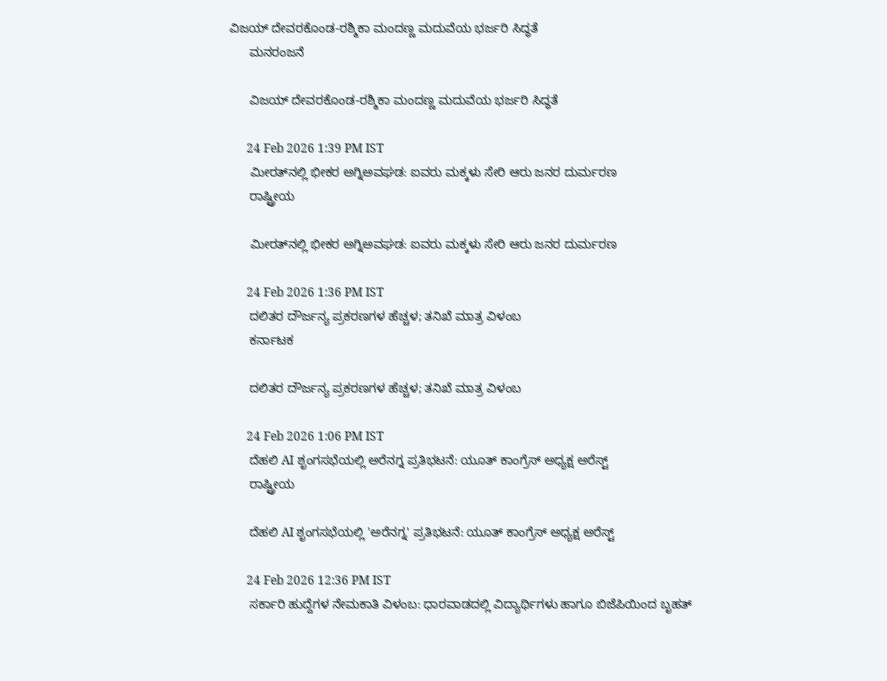ವಿಜಯ್ ದೇವರಕೊಂಡ-ರಶ್ಮಿಕಾ ಮಂದಣ್ಣ ಮದುವೆಯ ಭರ್ಜರಿ ಸಿದ್ಧತೆ
      ಮನರಂಜನೆ

      ವಿಜಯ್ ದೇವರಕೊಂಡ-ರಶ್ಮಿಕಾ ಮಂದಣ್ಣ ಮದುವೆಯ ಭರ್ಜರಿ ಸಿದ್ಧತೆ

      24 Feb 2026 1:39 PM IST
      ಮೀರತ್‌ನಲ್ಲಿ ಭೀಕರ ಅಗ್ನಿಅವಘಡ: ಐವರು ಮಕ್ಕಳು ಸೇರಿ ಆರು ಜನರ ದುರ್ಮರಣ
      ರಾಷ್ಟ್ರೀಯ

      ಮೀರತ್‌ನಲ್ಲಿ ಭೀಕರ ಅಗ್ನಿಅವಘಡ: ಐವರು ಮಕ್ಕಳು ಸೇರಿ ಆರು ಜನರ ದುರ್ಮರಣ

      24 Feb 2026 1:36 PM IST
      ದಲಿತರ ದೌರ್ಜನ್ಯ ಪ್ರಕರಣಗಳ ಹೆಚ್ಚಳ; ತನಿಖೆ ಮಾತ್ರ ವಿಳಂಬ
      ಕರ್ನಾಟಕ

      ದಲಿತರ ದೌರ್ಜನ್ಯ ಪ್ರಕರಣಗಳ ಹೆಚ್ಚಳ; ತನಿಖೆ ಮಾತ್ರ ವಿಳಂಬ

      24 Feb 2026 1:06 PM IST
      ದೆಹಲಿ AI ಶೃಂಗಸಭೆಯಲ್ಲಿ ಅರೆನಗ್ನ ಪ್ರತಿಭಟನೆ: ಯೂತ್ ಕಾಂಗ್ರೆಸ್ ಅಧ್ಯಕ್ಷ ಅರೆಸ್ಟ್‌
      ರಾಷ್ಟ್ರೀಯ

      ದೆಹಲಿ AI ಶೃಂಗಸಭೆಯಲ್ಲಿ 'ಅರೆನಗ್ನ' ಪ್ರತಿಭಟನೆ: ಯೂತ್ ಕಾಂಗ್ರೆಸ್ ಅಧ್ಯಕ್ಷ ಅರೆಸ್ಟ್‌

      24 Feb 2026 12:36 PM IST
      ಸರ್ಕಾರಿ ಹುದ್ದೆಗಳ ನೇಮಕಾತಿ ವಿಳಂಬ: ಧಾರವಾಡದಲ್ಲಿ ವಿದ್ಯಾರ್ಥಿಗಳು ಹಾಗೂ ಬಿಜೆಪಿಯಿಂದ ಬೃಹತ್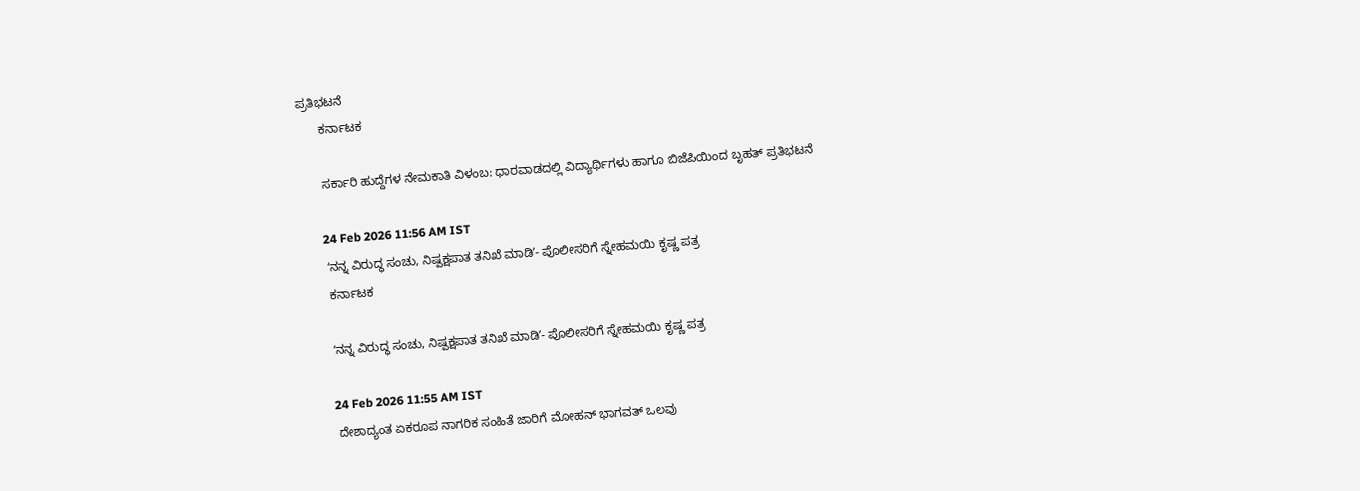ಪ್ರತಿಭಟನೆ
      ಕರ್ನಾಟಕ

      ಸರ್ಕಾರಿ ಹುದ್ದೆಗಳ ನೇಮಕಾತಿ ವಿಳಂಬ: ಧಾರವಾಡದಲ್ಲಿ ವಿದ್ಯಾರ್ಥಿಗಳು ಹಾಗೂ ಬಿಜೆಪಿಯಿಂದ ಬೃಹತ್ ಪ್ರತಿಭಟನೆ

      24 Feb 2026 11:56 AM IST
      ʻನನ್ನ ವಿರುದ್ಧ ಸಂಚು, ನಿಷ್ಪಕ್ಷಪಾತ ತನಿಖೆ ಮಾಡಿʼ- ಪೊಲೀಸರಿಗೆ ಸ್ನೇಹಮಯಿ ಕೃಷ್ಣ ಪತ್ರ
      ಕರ್ನಾಟಕ

      ʻನನ್ನ ವಿರುದ್ಧ ಸಂಚು, ನಿಷ್ಪಕ್ಷಪಾತ ತನಿಖೆ ಮಾಡಿʼ- ಪೊಲೀಸರಿಗೆ ಸ್ನೇಹಮಯಿ ಕೃಷ್ಣ ಪತ್ರ

      24 Feb 2026 11:55 AM IST
      ದೇಶಾದ್ಯಂತ ಏಕರೂಪ ನಾಗರಿಕ ಸಂಹಿತೆ ಜಾರಿಗೆ ಮೋಹನ್ ಭಾಗವತ್ ಒಲವು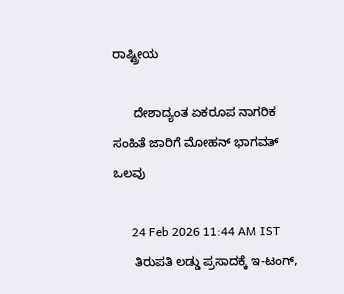ರಾಷ್ಟ್ರೀಯ

      ದೇಶಾದ್ಯಂತ ಏಕರೂಪ ನಾಗರಿಕ ಸಂಹಿತೆ ಜಾರಿಗೆ ಮೋಹನ್ ಭಾಗವತ್ ಒಲವು

      24 Feb 2026 11:44 AM IST
      ತಿರುಪತಿ ಲಡ್ಡು ಪ್ರಸಾದಕ್ಕೆ ಇ-ಟಂಗ್,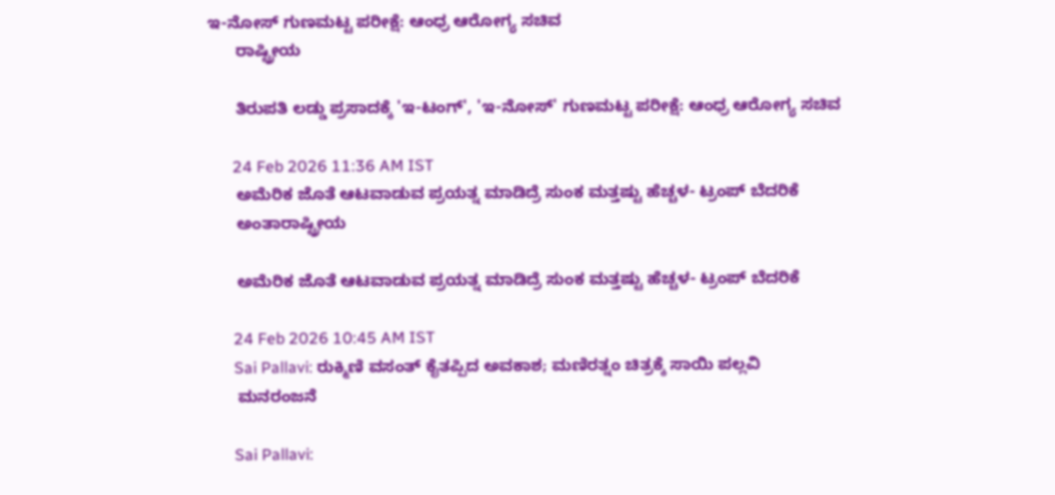ಇ-ನೋಸ್ ಗುಣಮಟ್ಟ ಪರೀಕ್ಷೆ: ಆಂಧ್ರ ಆರೋಗ್ಯ ಸಚಿವ
      ರಾಷ್ಟ್ರೀಯ

      ತಿರುಪತಿ ಲಡ್ಡು ಪ್ರಸಾದಕ್ಕೆ 'ಇ-ಟಂಗ್', 'ಇ-ನೋಸ್' ಗುಣಮಟ್ಟ ಪರೀಕ್ಷೆ: ಆಂಧ್ರ ಆರೋಗ್ಯ ಸಚಿವ

      24 Feb 2026 11:36 AM IST
      ಅಮೆರಿಕ ಜೊತೆ ಆಟವಾಡುವ ಪ್ರಯತ್ನ ಮಾಡಿದ್ರೆ ಸುಂಕ ಮತ್ತಷ್ಟು ಹೆಚ್ಚಳ- ಟ್ರಂಪ್‌ ಬೆದರಿಕೆ
      ಅಂತಾರಾಷ್ಟ್ರೀಯ

      ಅಮೆರಿಕ ಜೊತೆ ಆಟವಾಡುವ ಪ್ರಯತ್ನ ಮಾಡಿದ್ರೆ ಸುಂಕ ಮತ್ತಷ್ಟು ಹೆಚ್ಚಳ- ಟ್ರಂಪ್‌ ಬೆದರಿಕೆ

      24 Feb 2026 10:45 AM IST
      Sai Pallavi: ರುಕ್ಮಿಣಿ ವಸಂತ್ ಕೈತಪ್ಪಿದ ಅವಕಾಶ; ಮಣಿರತ್ನಂ ಚಿತ್ರಕ್ಕೆ ಸಾಯಿ ಪಲ್ಲವಿ
      ಮನರಂಜನೆ

      Sai Pallavi: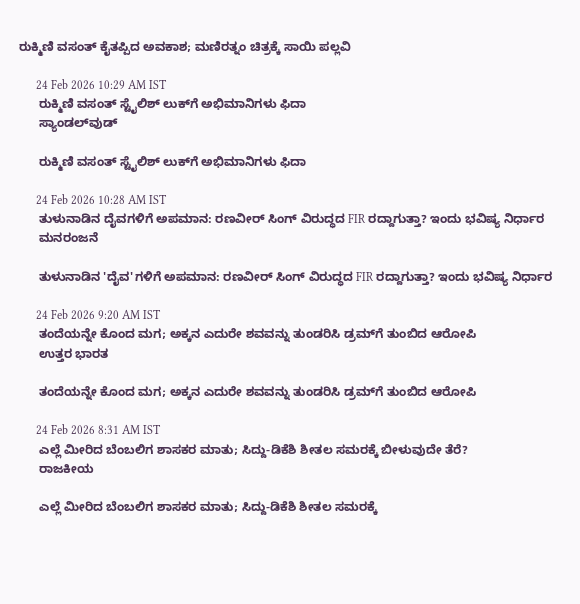ರುಕ್ಮಿಣಿ ವಸಂತ್ ಕೈತಪ್ಪಿದ ಅವಕಾಶ; ಮಣಿರತ್ನಂ ಚಿತ್ರಕ್ಕೆ ಸಾಯಿ ಪಲ್ಲವಿ

      24 Feb 2026 10:29 AM IST
      ರುಕ್ಮಿಣಿ ವಸಂತ್ ಸ್ಟೈಲಿಶ್ ಲುಕ್‌ಗೆ ಅಭಿಮಾನಿಗಳು ಫಿದಾ
      ಸ್ಯಾಂಡಲ್‌ವುಡ್

      ರುಕ್ಮಿಣಿ ವಸಂತ್ ಸ್ಟೈಲಿಶ್ ಲುಕ್‌ಗೆ ಅಭಿಮಾನಿಗಳು ಫಿದಾ

      24 Feb 2026 10:28 AM IST
      ತುಳುನಾಡಿನ ದೈವಗಳಿಗೆ ಅಪಮಾನ: ರಣವೀರ್ ಸಿಂಗ್ ವಿರುದ್ಧದ FIR ರದ್ದಾಗುತ್ತಾ? ಇಂದು ಭವಿಷ್ಯ ನಿರ್ಧಾರ
      ಮನರಂಜನೆ

      ತುಳುನಾಡಿನ 'ದೈವ'ಗಳಿಗೆ ಅಪಮಾನ: ರಣವೀರ್ ಸಿಂಗ್ ವಿರುದ್ಧದ FIR ರದ್ದಾಗುತ್ತಾ? ಇಂದು ಭವಿಷ್ಯ ನಿರ್ಧಾರ

      24 Feb 2026 9:20 AM IST
      ತಂದೆಯನ್ನೇ ಕೊಂದ ಮಗ; ಅಕ್ಕನ ಎದುರೇ ಶವವನ್ನು ತುಂಡರಿಸಿ ಡ್ರಮ್‌ಗೆ ತುಂಬಿದ ಆರೋಪಿ
      ಉತ್ತರ ಭಾರತ

      ತಂದೆಯನ್ನೇ ಕೊಂದ ಮಗ; ಅಕ್ಕನ ಎದುರೇ ಶವವನ್ನು ತುಂಡರಿಸಿ ಡ್ರಮ್‌ಗೆ ತುಂಬಿದ ಆರೋಪಿ

      24 Feb 2026 8:31 AM IST
      ಎಲ್ಲೆ ಮೀರಿದ ಬೆಂಬಲಿಗ ಶಾಸಕರ ಮಾತು; ಸಿದ್ದು-ಡಿಕೆಶಿ ಶೀತಲ ಸಮರಕ್ಕೆ ಬೀಳುವುದೇ ತೆರೆ?
      ರಾಜಕೀಯ

      ಎಲ್ಲೆ ಮೀರಿದ ಬೆಂಬಲಿಗ ಶಾಸಕರ ಮಾತು; ಸಿದ್ದು-ಡಿಕೆಶಿ ಶೀತಲ ಸಮರಕ್ಕೆ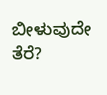ಬೀಳುವುದೇ ತೆರೆ?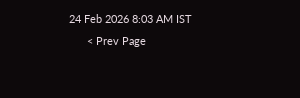24 Feb 2026 8:03 AM IST
      < Prev Page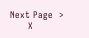Next Page  >
      X